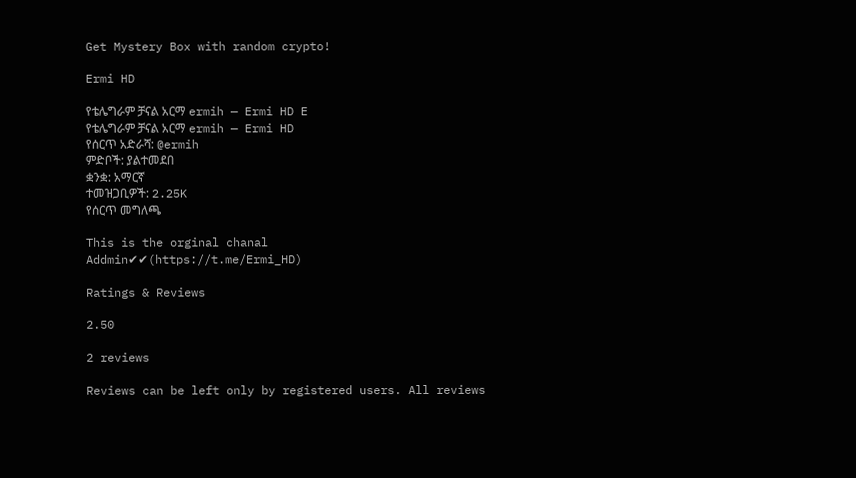Get Mystery Box with random crypto!

Ermi HD

የቴሌግራም ቻናል አርማ ermih — Ermi HD E
የቴሌግራም ቻናል አርማ ermih — Ermi HD
የሰርጥ አድራሻ: @ermih
ምድቦች: ያልተመደበ
ቋንቋ: አማርኛ
ተመዝጋቢዎች: 2.25K
የሰርጥ መግለጫ

This is the orginal chanal
Addmin✔✔(https://t.me/Ermi_HD)

Ratings & Reviews

2.50

2 reviews

Reviews can be left only by registered users. All reviews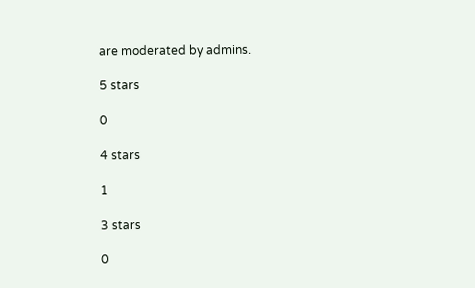are moderated by admins.

5 stars

0

4 stars

1

3 stars

0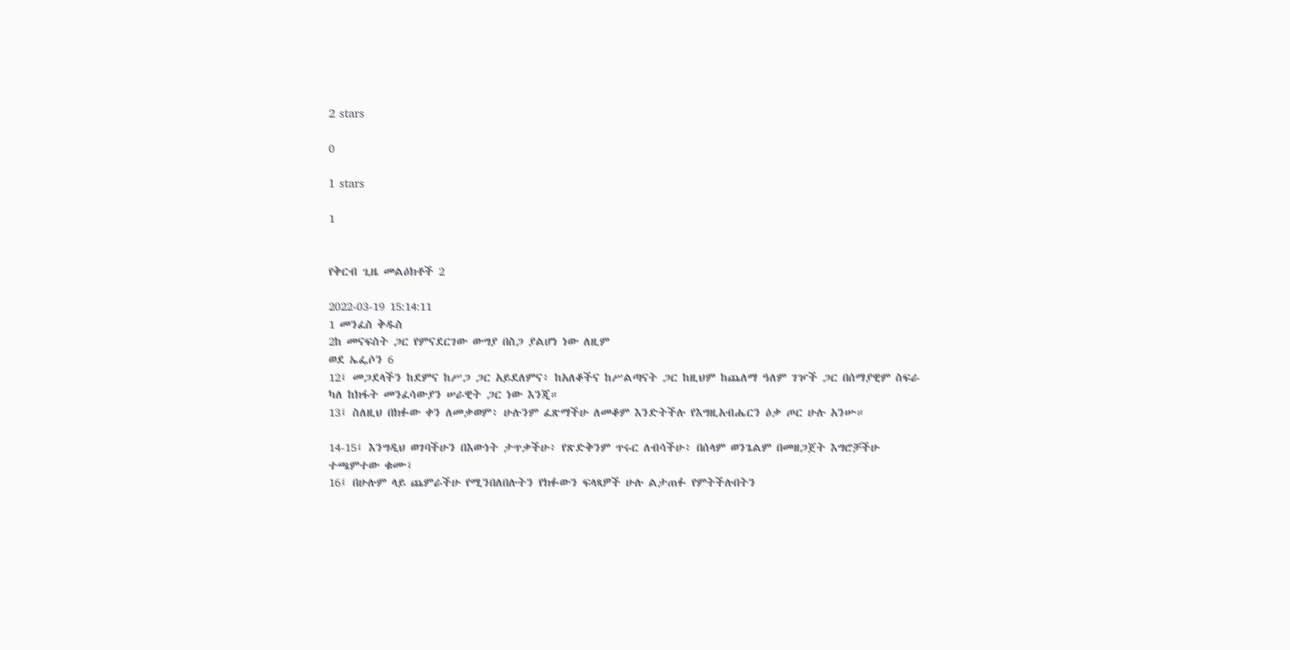2 stars

0

1 stars

1


የቅርብ ጊዜ መልዕክቶች 2

2022-03-19 15:14:11
1 መንፈስ ቅዱስ
2ከ መናፍስት ጋር የምናደርገው ውግያ በስጋ ያልሆነ ነው ለዚም
ወደ ኤፌሶን 6
12፤ መጋደላችን ከደምና ከሥጋ ጋር አይደለምና፥ ከአለቆችና ከሥልጣናት ጋር ከዚህም ከጨለማ ዓለም ገዦች ጋር በሰማያዊም ስፍራ ካለ ከክፋት መንፈሳውያን ሠራዊት ጋር ነው እንጂ።
13፤ ስለዚህ በክፉው ቀን ለመቃወም፥ ሁሉንም ፈጽማችሁ ለመቆም እንድትችሉ የእግዚአብሔርን ዕቃ ጦር ሁሉ አንሡ።

14-15፤ እንግዲህ ወገባችሁን በእውነት ታጥቃችሁ፥ የጽድቅንም ጥሩር ለብሳችሁ፥ በሰላም ወንጌልም በመዘጋጀት እግሮቻችሁ ተጫምተው ቁሙ፤
16፤ በሁሉም ላይ ጨምራችሁ የሚንበለበሉትን የክፉውን ፍላጻዎች ሁሉ ልታጠፉ የምትችሉበትን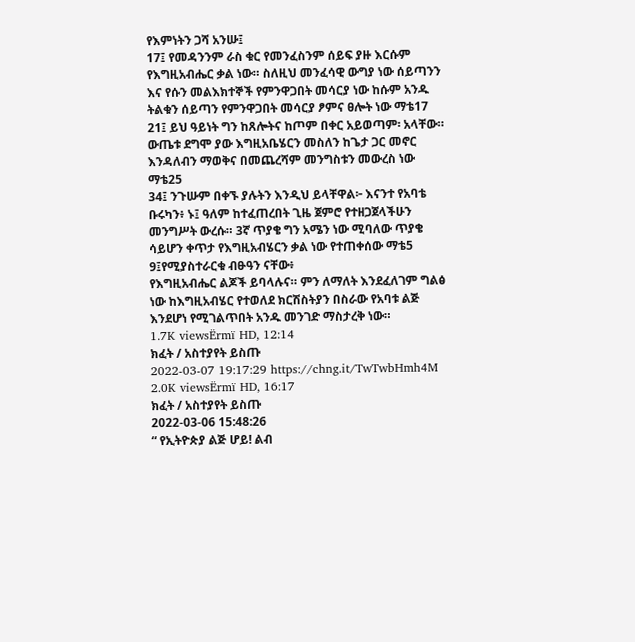የእምነትን ጋሻ አንሡ፤
17፤ የመዳንንም ራስ ቁር የመንፈስንም ሰይፍ ያዙ እርሱም የእግዚአብሔር ቃል ነው። ስለዚህ መንፈሳዊ ውግያ ነው ሰይጣንን እና የሱን መልእክተኞች የምንዋጋበት መሳርያ ነው ከሱም አንዱ ትልቁን ሰይጣን የምንዋጋበት መሳርያ ፆምና ፀሎት ነው ማቴ17
21፤ ይህ ዓይነት ግን ከጸሎትና ከጦም በቀር አይወጣም፡ አላቸው። ውጤቱ ደግሞ ያው እግዚአቤሄርን መስለን ከጌታ ጋር መኖር እንዳለብን ማወቅና በመጨረሻም መንግስቱን መውረስ ነው ማቴ25
34፤ ንጉሡም በቀኙ ያሉትን እንዲህ ይላቸዋል፦ እናንተ የአባቴ ቡሩካን፥ ኑ፤ ዓለም ከተፈጠረበት ጊዜ ጀምሮ የተዘጋጀላችሁን መንግሥት ውረሱ። 3ኛ ጥያቄ ግን አሜን ነው ሚባለው ጥያቄ ሳይሆን ቀጥታ የእግዚአብሄርን ቃል ነው የተጠቀሰው ማቴ5
9፤የሚያስተራርቁ ብፁዓን ናቸው፥
የእግዚአብሔር ልጆች ይባላሉና። ምን ለማለት እንደፈለገም ግልፅ ነው ከእግዚአብሄር የተወለደ ክርሽስትያን በስራው የአባቱ ልጅ እንደሆነ የሚገልጥበት አንዱ መንገድ ማስታረቅ ነው።
1.7K viewsËrmï HD, 12:14
ክፈት / አስተያየት ይስጡ
2022-03-07 19:17:29 https://chng.it/TwTwbHmh4M
2.0K viewsËrmï HD, 16:17
ክፈት / አስተያየት ይስጡ
2022-03-06 15:48:26
“ የኢትዮጵያ ልጅ ሆይ! ልብ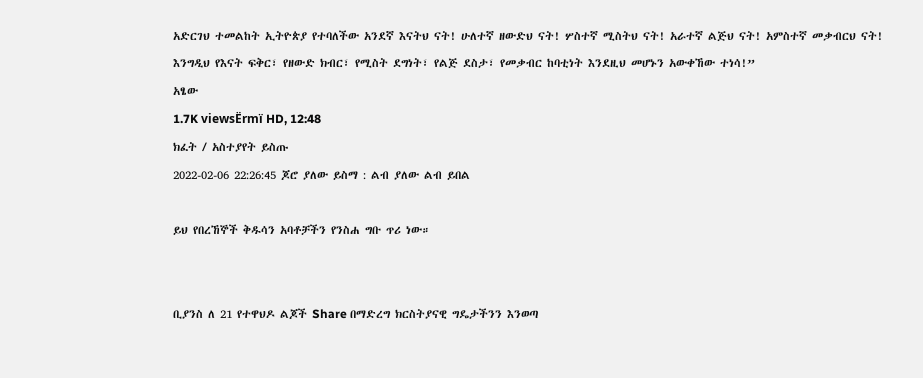አድርገህ ተመልከት ኢትዮጵያ የተባለችው አንደኛ እናትህ ናት! ሁለተኛ ዘውድህ ናት! ሦስተኛ ሚስትህ ናት! አራተኛ ልጅህ ናት! አምስተኛ መቃብርህ ናት! እንግዲህ የእናት ፍቅር፣ የዘውድ ክብር፣ የሚስት ደግነት፣ የልጅ ደስታ፣ የመቃብር ከባቲነት እንደዚህ መሆኑን አውቀኸው ተነሳ!”
አፄው
1.7K viewsËrmï HD, 12:48
ክፈት / አስተያየት ይስጡ
2022-02-06 22:26:45 ጆሮ ያለው ይስማ : ልብ ያለው ልብ ይበል

ይህ የበረኸኞች ቅዱሳን አባቶቻችን የንስሐ ግቡ ጥሪ ነው።


ቢያንስ ለ 21 የተዋህዶ ልጆች Share በማድረግ ክርስትያናዊ ግዴታችንን እንወጣ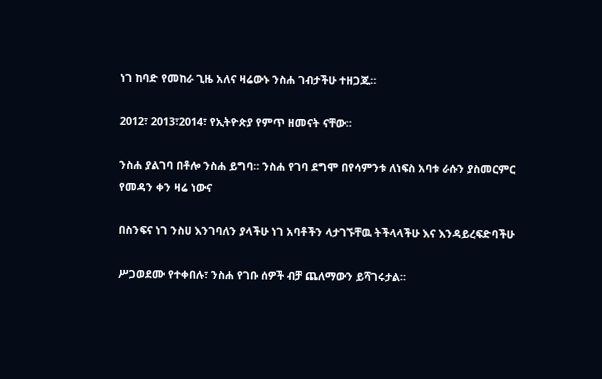ነገ ከባድ የመከራ ጊዜ አለና ዛሬውኑ ንስሐ ገብታችሁ ተዘጋጁ።

2012፣ 2013፣2014፣ የኢትዮጵያ የምጥ ዘመናት ናቸው።

ንስሐ ያልገባ በቶሎ ንስሐ ይግባ። ንስሐ የገባ ደግሞ በየሳምንቱ ለነፍስ አባቱ ራሱን ያስመርምር
የመዳን ቀን ዛሬ ነውና

በስንፍና ነገ ንስሀ እንገባለን ያላችሁ ነገ አባቶችን ላታገኙቸዉ ትችላላችሁ እና እንዳይረፍድባችሁ

ሥጋወደሙ የተቀበሉ፣ ንስሐ የገቡ ሰዎች ብቻ ጨለማውን ይሻገሩታል።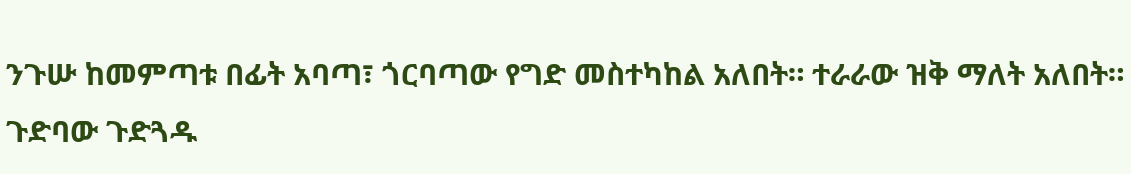ንጉሡ ከመምጣቱ በፊት አባጣ፣ ጎርባጣው የግድ መስተካከል አለበት። ተራራው ዝቅ ማለት አለበት። ጉድባው ጉድጓዱ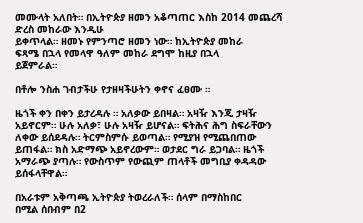መሙላት አለበት። በኢትዮጵያ ዘመን አቆጣጠር እስከ 2014 መጨረሻ ድረስ መከራው እንዲሁ
ይቀጥላል። ዘመኑ የምንጣሮ ዘመን ነው። ከኢትዮጵያ መከራ
ፍጻሜ በኋላ የመላዋ ዓለም መከራ ደግሞ ከዚያ በኋላ
ይጀምራል።

በቶሎ ንስሐ ገብታችሁ የታዘዛችሁትን ቀኖና ፈፀሙ ።

ዜጎች ቀን በቀን ይታረዳሉ ። አለቃው ይበዛል። አዛዥ እንጂ ታዛዥ አይኖርም። ሁሉ አለቃ፣ ሁሉ አዛዥ ይሆናል። ፍትሕና ሕግ ስፍራቸውን ለቀው ይሰደዳሉ። ትርምስምሱ ይወጣል። የሚያዝ የሚጨበጠው ይጠፋል። ክስ አድማጭ አይኖረውም። ወታደር ግራ ይጋባል። ዜጎች አማራጭ ያጣሉ። የውስጥም የውጪም ጠላቶች መግቢያ ቀዳዳው ይሰፋላቸዋል።

በአራቱም አቅጣጫ ኢትዮጵያ ትወረራለች። ሰላም በማስከበር
በሚል ሰበብም በ2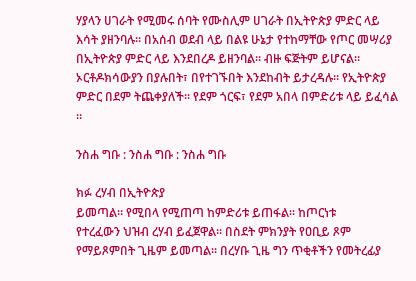ሃያላን ሀገራት የሚመሩ ሰባት የሙስሊም ሀገራት በኢትዮጵያ ምድር ላይ እሳት ያዘንባሉ። በአሰብ ወደብ ላይ በልዩ ሁኔታ የተከማቸው የጦር መሣሪያ በኢትዮጵያ ምድር ላይ እንደበረዶ ይዘንባል። ብዙ ፍጅትም ይሆናል።
ኦርቶዶክሳውያን በያሉበት፣ በየተገኙበት እንደከብት ይታረዳሉ። የኢትዮጵያ ምድር በደም ትጨቀያለች። የደም ጎርፍ፣ የደም አበላ በምድሪቱ ላይ ይፈሳል ።

ንስሐ ግቡ : ንስሐ ግቡ : ንስሐ ግቡ

ክፉ ረሃብ በኢትዮጵያ
ይመጣል። የሚበላ የሚጠጣ ከምድሪቱ ይጠፋል። ከጦርነቱ
የተረፈውን ህዝብ ረሃብ ይፈጀዋል። በስደት ምክንያት የዐቢይ ጾም የማይጾምበት ጊዜም ይመጣል። በረሃቡ ጊዜ ግን ጥቂቶችን የመትረፊያ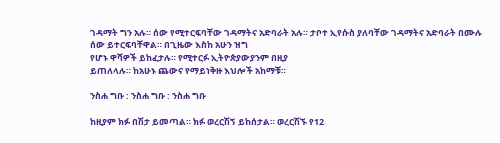ገዳማት ግን አሉ። ሰው የሚተርፍባቸው ገዳማትና አድባራት አሉ። ታቦተ ኢየሱስ ያለባቸው ገዳማትና አድባራት በሙሉ ሰው ይተርፍባቸዋል። በጊዜው እስከ አሁን ዝግ
የሆኑ ዋሻዎች ይከፈታሉ። የሚተርፉ ኢትዮጵያውያንም በዚያ
ይጠለላሉ። ከአሁኑ ጨውና የማይነቅዙ እህሎች አከማቹ።

ንስሐ ግቡ : ንስሐ ግቡ : ንስሐ ግቡ

ከዚያም ክፉ በሽታ ይመጣል። ክፉ ወረርሽኝ ይከሰታል። ወረርሽኙ የ12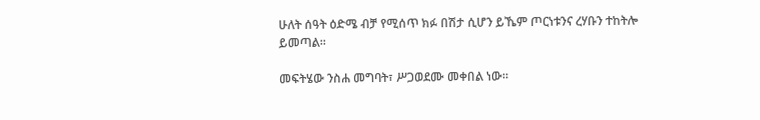ሁለት ሰዓት ዕድሜ ብቻ የሚሰጥ ክፉ በሽታ ሲሆን ይኼም ጦርነቱንና ረሃቡን ተከትሎ ይመጣል።

መፍትሄው ንስሐ መግባት፣ ሥጋወደሙ መቀበል ነው።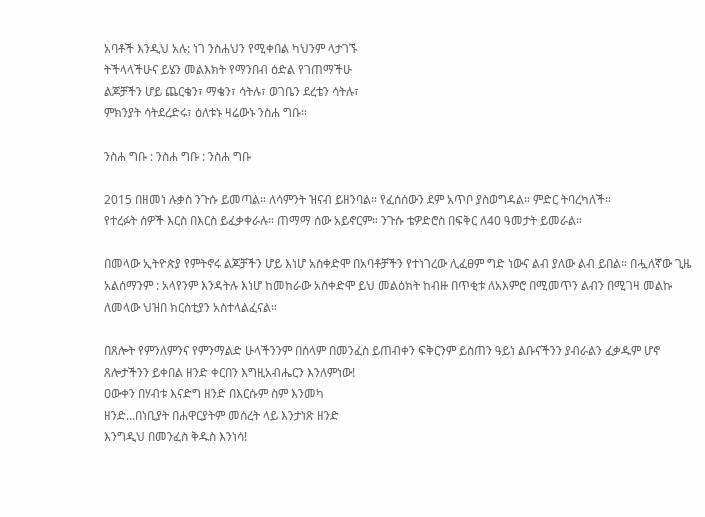አባቶች እንዲህ አሉ: ነገ ንስሐህን የሚቀበል ካህንም ላታገኙ
ትችላላችሁና ይሄን መልእክት የማንበብ ዕድል የገጠማችሁ
ልጆቻችን ሆይ ጨርቄን፣ ማቄን፣ ሳትሉ፣ ወገቤን ደረቴን ሳትሉ፣
ምክንያት ሳትደረድሩ፣ ዕለቱኑ ዛሬውኑ ንስሐ ግቡ።

ንስሐ ግቡ : ንስሐ ግቡ : ንስሐ ግቡ

2015 በዘመነ ሉቃስ ንጉሱ ይመጣል። ለሳምንት ዝናብ ይዘንባል። የፈሰሰውን ደም አጥቦ ያስወግዳል። ምድር ትባረካለች።
የተረፉት ሰዎች እርስ በእርስ ይፈቃቀራሉ። ጠማማ ሰው አይኖርም። ንጉሱ ቴዎድሮስ በፍቅር ለ40 ዓመታት ይመራል።

በመላው ኢትዮጵያ የምትኖሩ ልጆቻችን ሆይ እነሆ አስቀድሞ በአባቶቻችን የተነገረው ሊፈፀም ግድ ነውና ልብ ያለው ልብ ይበል። በሗለኛው ጊዜ አልሰማንም : አላየንም እንዳትሉ እነሆ ከመከራው አስቀድሞ ይህ መልዕክት ከብዙ በጥቂቱ ለአእምሮ በሚመጥን ልብን በሚገዛ መልኩ ለመላው ህዝበ ክርስቲያን አስተላልፈናል።

በጸሎት የምንለምንና የምንማልድ ሁላችንንም በሰላም በመንፈስ ይጠብቀን ፍቅርንም ይስጠን ዓይነ ልቡናችንን ያብራልን ፈቃዱም ሆኖ ጸሎታችንን ይቀበል ዘንድ ቀርበን እግዚአብሔርን እንለምነው!
ዐውቀን በሃብቱ እናድግ ዘንድ በእርሱም ስም እንመካ
ዘንድ...በነቢያት በሐዋርያትም መሰረት ላይ እንታነጽ ዘንድ
እንግዲህ በመንፈስ ቅዱስ እንነሳ!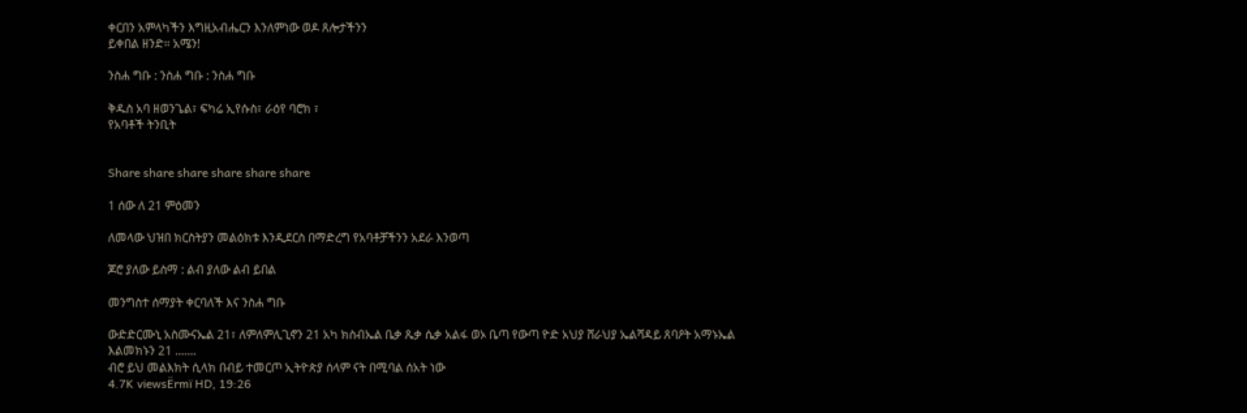ቀርበን አምላካችን እግዚአብሔርን እንለምነው ወዶ ጸሎታችንን
ይቀበል ዘንድ። አሜን!

ንስሐ ግቡ : ንስሐ ግቡ : ንስሐ ግቡ

ቅዱስ አባ ዘወንጌል፣ ፍካሬ ኢየሱስ፣ ራዕየ ባሮክ ፣
የአባቶች ትንቢት


Share share share share share share

1 ሰው ለ 21 ምዕመን

ለመላው ህዝበ ክርስትያን መልዕክቱ እንዲደርስ በማድረግ የአባቶቻችንን አደራ እንወጣ

ጆሮ ያለው ይስማ : ልብ ያለው ልብ ይበል

መንግስተ ሰማያት ቀርባለች እና ንስሐ ግቡ

ውድድርሙኒ አስሙናኤል 21፣ ለምለምሊጊኖን 21 አካ ክስብኤል ቤቃ ጼቃ ሴቃ አልፋ ወኦ ቤጣ የውጣ ዮድ አህያ ሸራህያ ኤልሻዳይ ጸባዖት አማኑኤል እልመክኑን 21 .......
ብሮ ይህ መልእክት ሲላክ በብይ ተመርጦ ኢትዮጵያ ሰላም ናት በሚባል ሰአት ነው
4.7K viewsËrmï HD, 19:26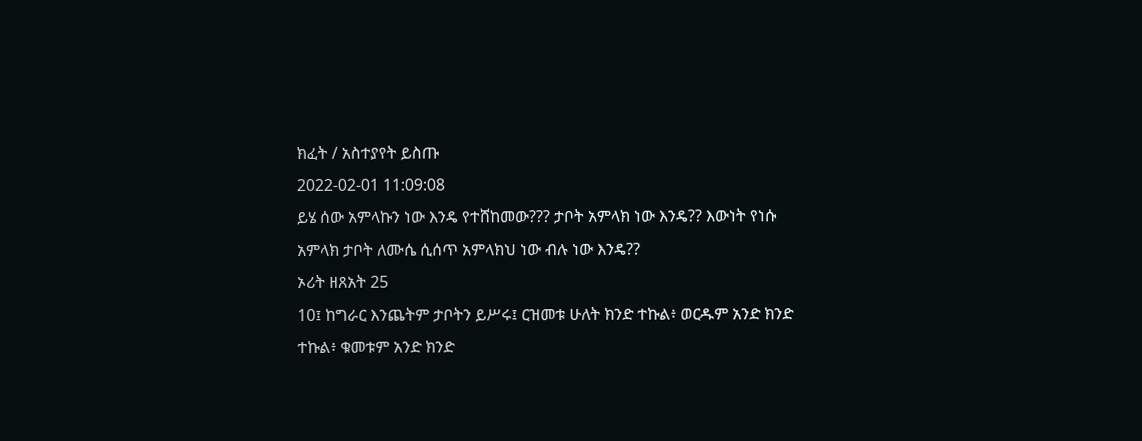ክፈት / አስተያየት ይስጡ
2022-02-01 11:09:08
ይሄ ሰው አምላኩን ነው እንዴ የተሸከመው??? ታቦት አምላክ ነው እንዴ?? እውነት የነሱ አምላክ ታቦት ለሙሴ ሲሰጥ አምላክህ ነው ብሉ ነው እንዴ??
ኦሪት ዘጸአት 25
10፤ ከግራር እንጨትም ታቦትን ይሥሩ፤ ርዝመቱ ሁለት ክንድ ተኩል፥ ወርዱም አንድ ክንድ ተኩል፥ ቁመቱም አንድ ክንድ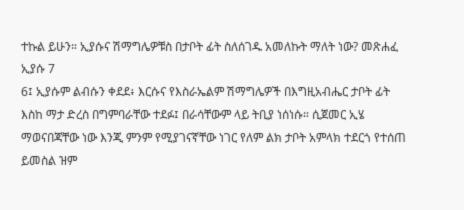ተኩል ይሁን። ኢያሱና ሽማግሌዎቹስ በታቦት ፊት ስለሰገዱ አመለኩት ማለት ነው? መጽሐፈ ኢያሱ 7
6፤ ኢያሱም ልብሱን ቀደደ፥ እርሱና የእስራኤልም ሽማግሌዎች በእግዚአብሔር ታቦት ፊት እስከ ማታ ድረስ በግምባራቸው ተደፉ፤ በራሳቸውም ላይ ትቢያ ነሰነሱ። ሲጀመር ኢሄ ማወናበጃቸው ነው እንጂ ምንም የሚያገናኛቸው ነገር የለም ልክ ታቦት አምላክ ተደርጎ የተሰጠ ይመስል ዝም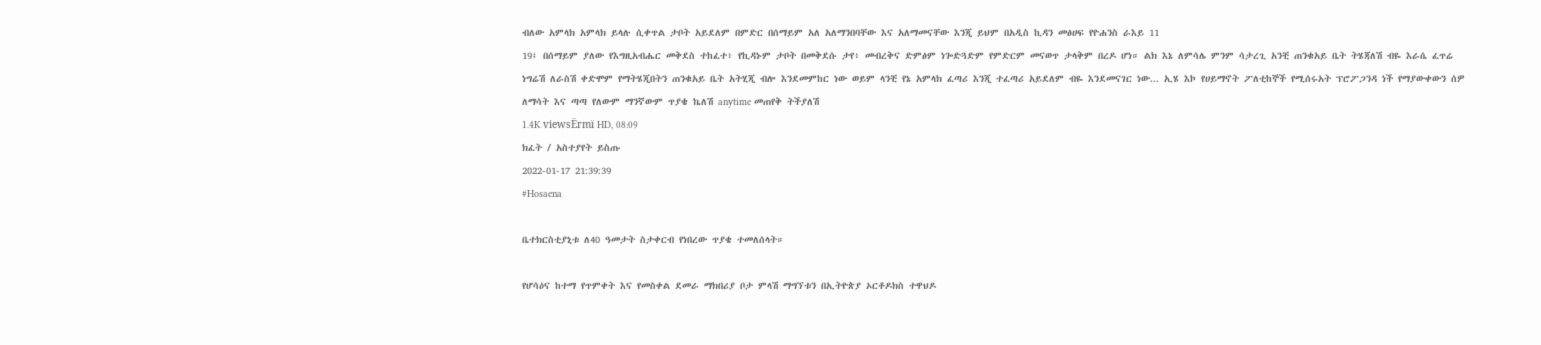ብለው አምላክ አምላክ ይላሉ ሲቀጥል ታቦት አይደለም በምድር በሰማይም አለ አለማንበባቸው እና አለማመናቸው እንጂ ይህም በአዲስ ኪዳን መፅሀፍ የዮሐንስ ራእይ 11
19፤ በሰማይም ያለው የእግዚአብሔር መቅደስ ተከፈተ፥ የኪዳኑም ታቦት በመቅደሱ ታየ፥ መብረቅና ድምፅም ነጐድጓድም የምድርም መናወጥ ታላቅም በረዶ ሆነ። ልክ እኔ ለምሳሌ ምንም ሳታረጊ አንቺ ጠንቁአይ ቤት ትሄጃለሽ ብዬ እራሴ ፈጥሬ ነግሬሽ ለራስሽ ቀድሞም የማትሄጂበትን ጠንቁአይ ቤት አትሂጂ ብሎ እንደመምከር ነው ወይም ላንቺ የኔ አምላክ ፈጣሪ እንጂ ተፈጣሪ አይደለም ብዬ እንደመናገር ነው... ኢሄ እኮ የሀይማኖት ፖለቲከኞች የሚሰሩአት ፕሮፖጋንዳ ነች የማያውቀውን ሰዎ ለማሳት እና ጣጣ የለውም ማንኛውም ጥያቄ ኬለሽ anytime መጠየቅ ትችያለሽ
1.4K viewsËrmï HD, 08:09
ክፈት / አስተያየት ይስጡ
2022-01-17 21:39:39
#Hosaena

ቤተክርስቲያኒቱ ለ40 ዓመታት ስታቀርብ የነበረው ጥያቄ ተመለሰላት።

የሆሳዕና ከተማ የጥምቀት እና የመስቀል ደመራ ማክበሪያ ቦታ ምላሽ ማግኘቱን በኢትዮጵያ ኦርቶዶክስ ተዋህዶ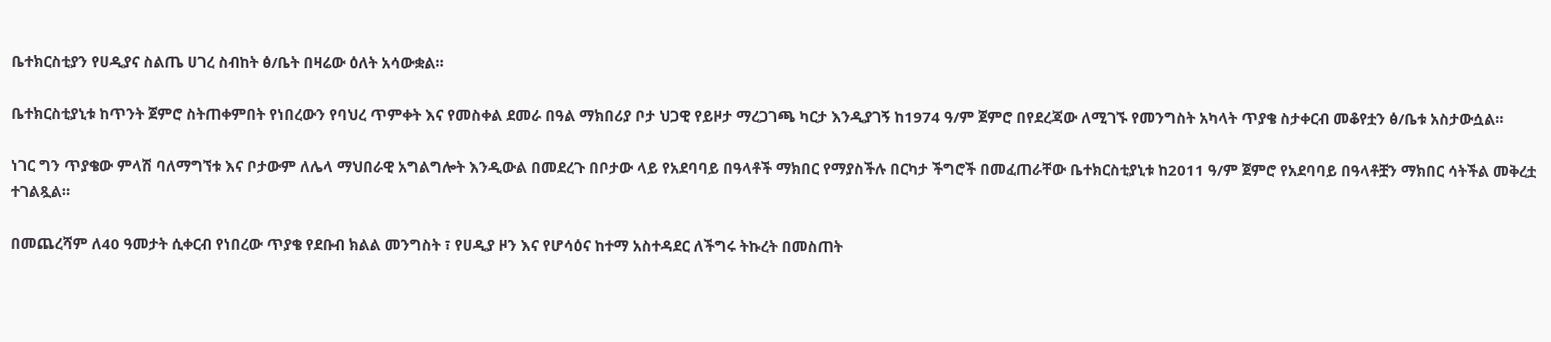ቤተክርስቲያን የሀዲያና ስልጤ ሀገረ ስብከት ፅ/ቤት በዛሬው ዕለት አሳውቋል።

ቤተክርስቲያኒቱ ከጥንት ጀምሮ ስትጠቀምበት የነበረውን የባህረ ጥምቀት እና የመስቀል ደመራ በዓል ማክበሪያ ቦታ ህጋዊ የይዞታ ማረጋገጫ ካርታ እንዲያገኝ ከ1974 ዓ/ም ጀምሮ በየደረጃው ለሚገኙ የመንግስት አካላት ጥያቄ ስታቀርብ መቆየቷን ፅ/ቤቱ አስታውሷል።

ነገር ግን ጥያቄው ምላሽ ባለማግኘቱ እና ቦታውም ለሌላ ማህበራዊ አግልግሎት እንዲውል በመደረጉ በቦታው ላይ የአደባባይ በዓላቶች ማክበር የማያስችሉ በርካታ ችግሮች በመፈጠራቸው ቤተክርስቲያኒቱ ከ2011 ዓ/ም ጀምሮ የአደባባይ በዓላቶቿን ማክበር ሳትችል መቅረቷ ተገልጿል።

በመጨረሻም ለ40 ዓመታት ሲቀርብ የነበረው ጥያቄ የደቡብ ክልል መንግስት ፣ የሀዲያ ዞን እና የሆሳዕና ከተማ አስተዳደር ለችግሩ ትኩረት በመስጠት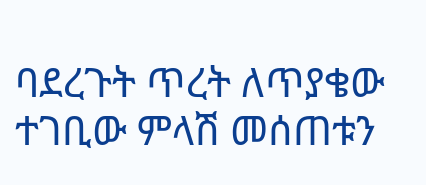ባደረጉት ጥረት ለጥያቄው ተገቢው ምላሽ መሰጠቱን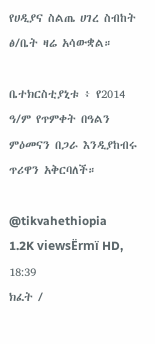የሀዲያና ስልጤ ሀገረ ስብከት ፅ/ቤት ዛሬ አሳውቋል።

ቤተክርስቲያኒቱ ፥ የ2014 ዓ/ም የጥምቀት በዓልን ምዕመናን በጋራ እንዲያከብሩ ጥሪዋን አቅርባለች።

@tikvahethiopia
1.2K viewsËrmï HD, 18:39
ክፈት /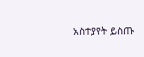አስተያየት ይስጡ